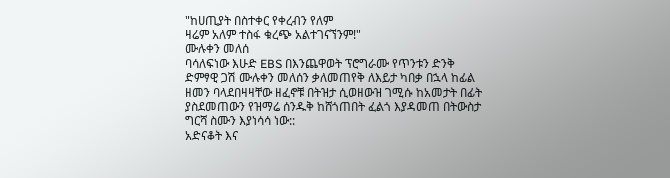"ከሀጢያት በስተቀር የቀረብን የለም
ዛሬም አለም ተስፋ ቁረጭ አልተገናኘንም!"
ሙሉቀን መለሰ
ባሳለፍነው እሁድ EBS በእንጨዋወት ፕሮግራሙ የጥንቱን ድንቅ ድምፃዊ ጋሽ ሙሉቀን መለሰን ቃለመጠየቅ ለእይታ ካበቃ በኋላ ከፊል ዘመን ባላደበዛዛቸው ዘፈኖቹ በትዝታ ሲወዘውዝ ገሚሱ ከአመታት በፊት ያስደመጠውን የዝማሬ ሰንዱቅ ከሸጎጠበት ፈልጎ እያዳመጠ በትውስታ ግርሻ ስሙን እያነሳሳ ነው::
አድናቆት እና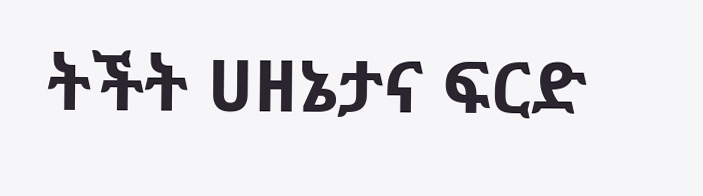ትችት ሀዘኔታና ፍርድ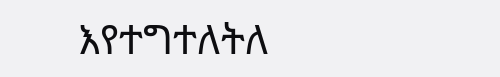እየተግተለትለ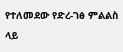የተለመደው የድረ-ገፅ ምልልስ ላይ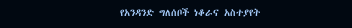የአንዳንድ ግለሰቦች ነቆራና አስተያየት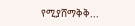የሚያሸማቅቅ...